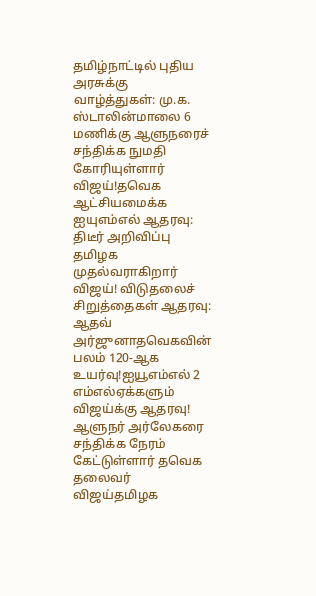தமிழ்நாட்டில் புதிய அரசுக்கு வாழ்த்துகள்: மு.க. ஸ்டாலின்மாலை 6 மணிக்கு ஆளுநரைச் சந்திக்க நுமதி கோரியுள்ளார் விஜய்!தவெக ஆட்சியமைக்க ஐயுஎம்எல் ஆதரவு: திடீர் அறிவிப்பு தமிழக முதல்வராகிறார் விஜய்! விடுதலைச் சிறுத்தைகள் ஆதரவு: ஆதவ் அர்ஜுனாதவெகவின் பலம் 120-ஆக உயர்வு!ஐயூஎம்எல் 2 எம்எல்ஏக்களும் விஜய்க்கு ஆதரவு! ஆளுநர் அர்லேகரை சந்திக்க நேரம் கேட்டுள்ளார் தவெக தலைவர் விஜய்தமிழக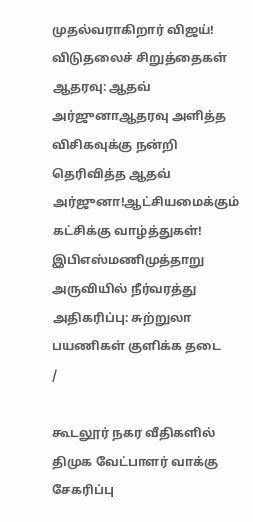முதல்வராகிறார் விஜய்! விடுதலைச் சிறுத்தைகள் ஆதரவு: ஆதவ் அர்ஜுனாஆதரவு அளித்த விசிகவுக்கு நன்றி தெரிவித்த ஆதவ் அர்ஜுனா!ஆட்சியமைக்கும் கட்சிக்கு வாழ்த்துகள்! இபிஎஸ்மணிமுத்தாறு அருவியில் நீர்வரத்து அதிகரிப்பு: சுற்றுலா பயணிகள் குளிக்க தடை
/

கூடலூர் நகர வீதிகளில் திமுக வேட்பாளர் வாக்கு சேகரிப்பு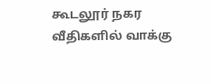கூடலூர் நகர வீதிகளில் வாக்கு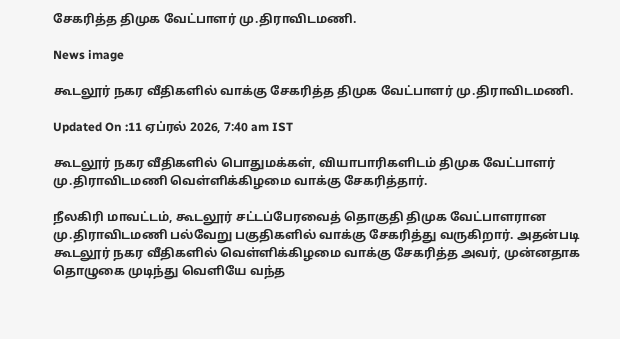சேகரித்த திமுக வேட்பாளர் மு.திராவிடமணி.

News image

கூடலூர் நகர வீதிகளில் வாக்கு சேகரித்த திமுக வேட்பாளர் மு.திராவிடமணி.

Updated On :11 ஏப்ரல் 2026, 7:40 am IST

கூடலூர் நகர வீதிகளில் பொதுமக்கள், வியாபாரிகளிடம் திமுக வேட்பாளர் மு.திராவிடமணி வெள்ளிக்கிழமை வாக்கு சேகரித்தார்.

நீலகிரி மாவட்டம், கூடலூர் சட்டப்பேரவைத் தொகுதி திமுக வேட்பாளரான மு.திராவிடமணி பல்வேறு பகுதிகளில் வாக்கு சேகரித்து வருகிறார். அதன்படி கூடலூர் நகர வீதிகளில் வெள்ளிக்கிழமை வாக்கு சேகரித்த அவர், முன்னதாக தொழுகை முடிந்து வெளியே வந்த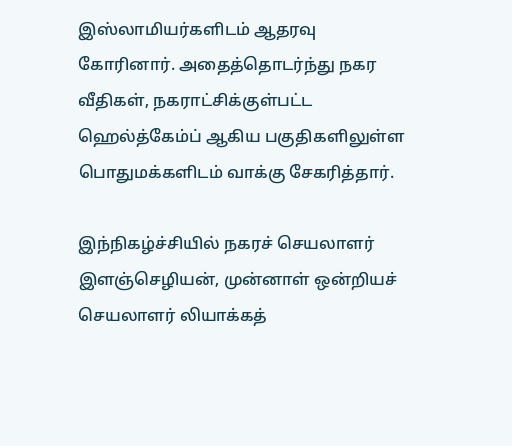இஸ்லாமியர்களிடம் ஆதரவு கோரினார். அதைத்தொடர்ந்து நகர வீதிகள், நகராட்சிக்குள்பட்ட ஹெல்த்கேம்ப் ஆகிய பகுதிகளிலுள்ள பொதுமக்களிடம் வாக்கு சேகரித்தார்.

இந்நிகழ்ச்சியில் நகரச் செயலாளர் இளஞ்செழியன், முன்னாள் ஒன்றியச் செயலாளர் லியாக்கத்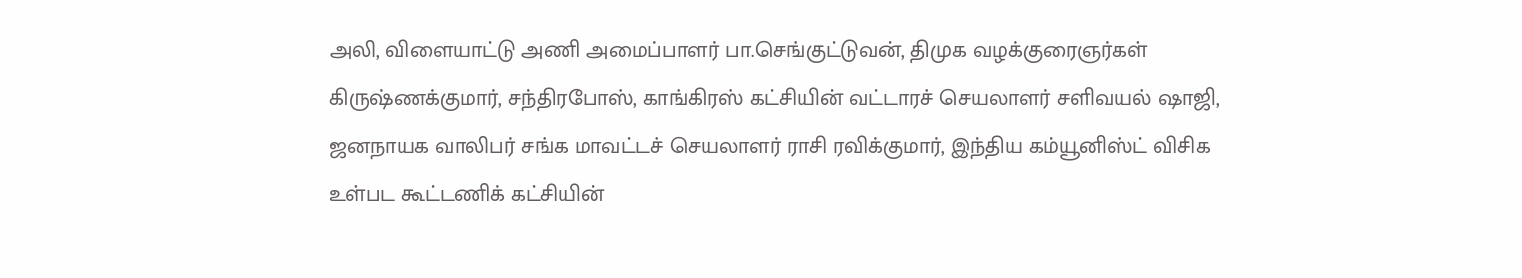அலி, விளையாட்டு அணி அமைப்பாளர் பா.செங்குட்டுவன், திமுக வழக்குரைஞர்கள் கிருஷ்ணக்குமார், சந்திரபோஸ், காங்கிரஸ் கட்சியின் வட்டாரச் செயலாளர் சளிவயல் ஷாஜி, ஜனநாயக வாலிபர் சங்க மாவட்டச் செயலாளர் ராசி ரவிக்குமார், இந்திய கம்யூனிஸ்ட் விசிக உள்பட கூட்டணிக் கட்சியின்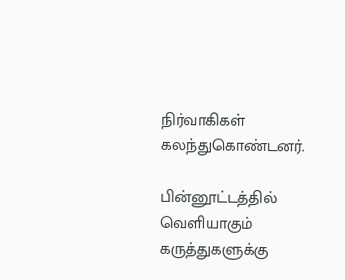நிர்வாகிகள் கலந்துகொண்டனர்.

பின்னூட்டத்தில் வெளியாகும் கருத்துகளுக்கு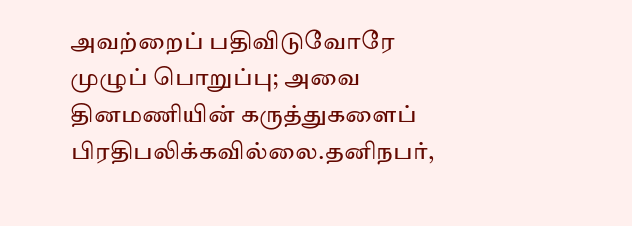அவற்றைப் பதிவிடுவோரே முழுப் பொறுப்பு; அவை தினமணியின் கருத்துகளைப் பிரதிபலிக்கவில்லை.தனிநபர்,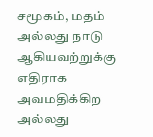சமூகம், மதம் அல்லது நாடு ஆகியவற்றுக்கு எதிராக அவமதிக்கிற அல்லது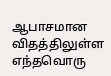ஆபாசமான விதத்திலுள்ள எந்தவொரு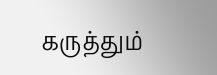கருத்தும்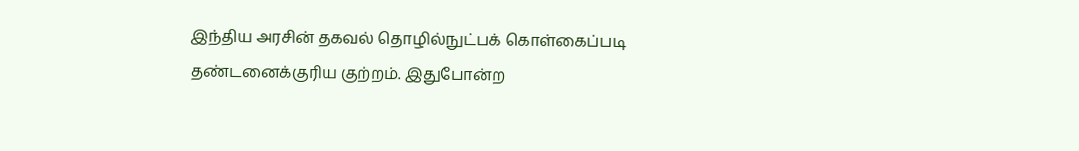இந்திய அரசின் தகவல் தொழில்நுட்பக் கொள்கைப்படி தண்டனைக்குரிய குற்றம். இதுபோன்ற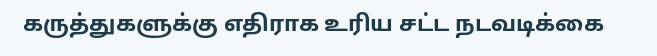கருத்துகளுக்கு எதிராக உரிய சட்ட நடவடிக்கை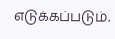எடுக்கப்படும்.